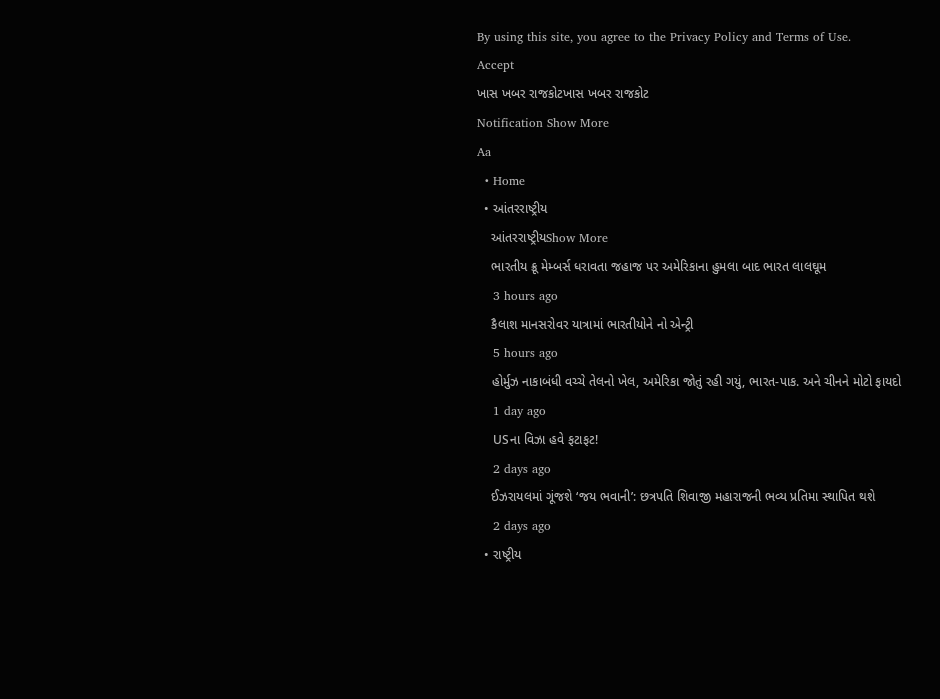By using this site, you agree to the Privacy Policy and Terms of Use.
Accept
ખાસ ખબર રાજકોટખાસ ખબર રાજકોટ
Notification Show More
Aa
  • Home
  • આંતરરાષ્ટ્રીય
    આંતરરાષ્ટ્રીયShow More
    ભારતીય ક્રૂ મેમ્બર્સ ધરાવતા જહાજ પર અમેરિકાના હુમલા બાદ ભારત લાલઘૂમ
    3 hours ago
    કૈલાશ માનસરોવર યાત્રામાં ભારતીયોને નો એન્ટ્રી
    5 hours ago
    હોર્મુઝ નાકાબંધી વચ્ચે તેલનો ખેલ, અમેરિકા જોતું રહી ગયું, ભારત-પાક. અને ચીનને મોટો ફાયદો
    1 day ago
    USના વિઝા હવે ફટાફટ!
    2 days ago
    ઈઝરાયલમાં ગૂંજશે ‘જય ભવાની’: છત્રપતિ શિવાજી મહારાજની ભવ્ય પ્રતિમા સ્થાપિત થશે
    2 days ago
  • રાષ્ટ્રીય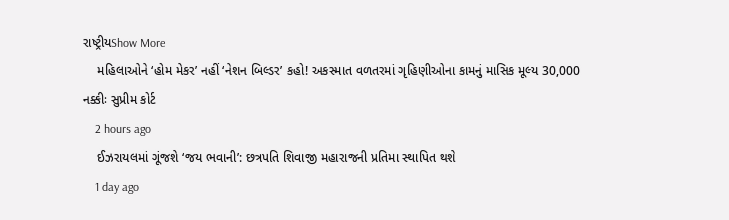રાષ્ટ્રીયShow More
    મહિલાઓને ‘હોમ મેકર’ નહીં ‘નેશન બિલ્ડર’ કહો! અકસ્માત વળતરમાં ગૃહિણીઓના કામનું માસિક મૂલ્ય 30,000 નક્કીઃ સુપ્રીમ કોર્ટ
    2 hours ago
    ઈઝરાયલમાં ગૂંજશે ‘જય ભવાની’: છત્રપતિ શિવાજી મહારાજની પ્રતિમા સ્થાપિત થશે
    1 day ago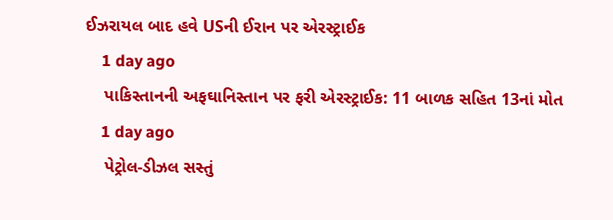ઈઝરાયલ બાદ હવે USની ઈરાન પર એરસ્ટ્રાઈક
    1 day ago
    પાકિસ્તાનની અફઘાનિસ્તાન પર ફરી એરસ્ટ્રાઈક: 11 બાળક સહિત 13નાં મોત
    1 day ago
    પેટ્રોલ-ડીઝલ સસ્તું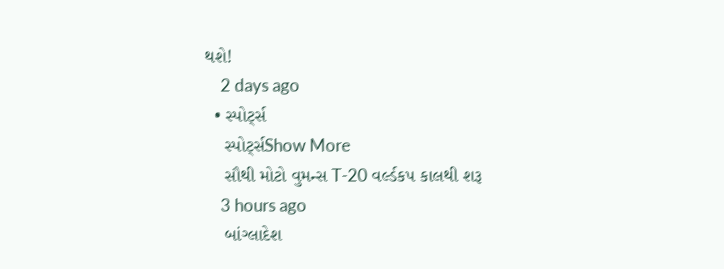થશે!
    2 days ago
  • સ્પોર્ટ્સ
    સ્પોર્ટ્સShow More
    સૌથી મોટો વુમન્સ T-20 વર્લ્ડકપ કાલથી શરૂ
    3 hours ago
    બાંગ્લાદેશ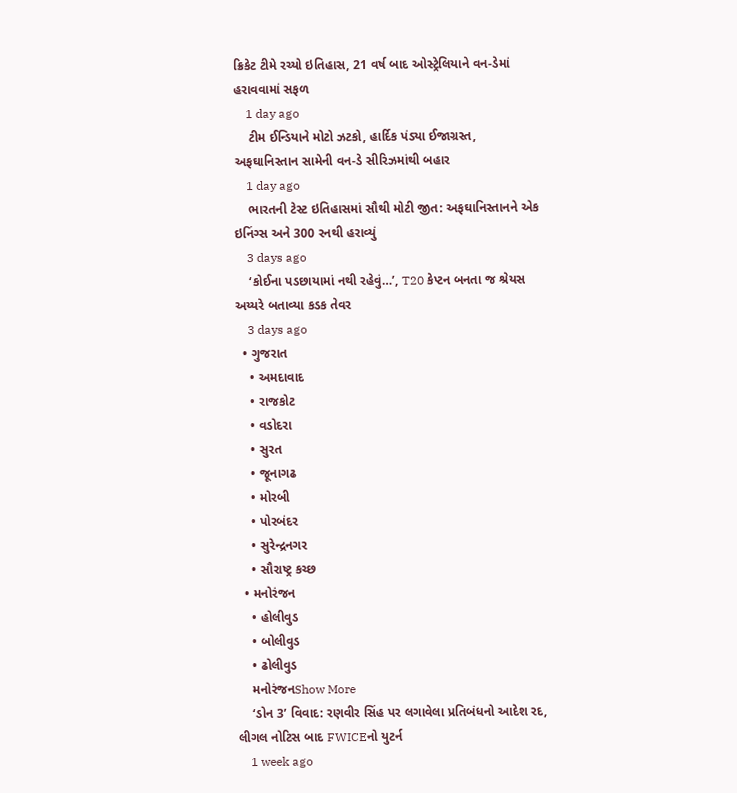ક્રિકેટ ટીમે રચ્યો ઇતિહાસ, 21 વર્ષ બાદ ઓસ્ટ્રેલિયાને વન-ડેમાં હરાવવામાં સફળ
    1 day ago
    ટીમ ઈન્ડિયાને મોટો ઝટકો, હાર્દિક પંડ્યા ઈજાગ્રસ્ત, અફઘાનિસ્તાન સામેની વન-ડે સીરિઝમાંથી બહાર
    1 day ago
    ભારતની ટેસ્ટ ઇતિહાસમાં સૌથી મોટી જીત: અફઘાનિસ્તાનને એક ઇનિંગ્સ અને 300 રનથી હરાવ્યું
    3 days ago
    ‘કોઈના પડછાયામાં નથી રહેવું…’, T20 કેપ્ટન બનતા જ શ્રેયસ અય્યરે બતાવ્યા કડક તેવર
    3 days ago
  • ગુજરાત
    • અમદાવાદ
    • રાજકોટ
    • વડોદરા
    • સુરત
    • જૂનાગઢ
    • મોરબી
    • પોરબંદર
    • સુરેન્દ્રનગર
    • સૌરાષ્ટ્ર કચ્છ
  • મનોરંજન
    • હોલીવુડ
    • બોલીવુડ
    • ઢોલીવુડ
    મનોરંજનShow More
    ‘ડોન 3’ વિવાદ: રણવીર સિંહ પર લગાવેલા પ્રતિબંધનો આદેશ રદ, લીગલ નોટિસ બાદ FWICEનો યુટર્ન
    1 week ago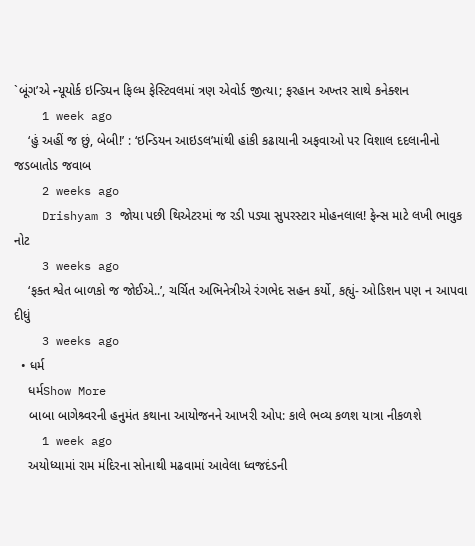`બૂંગ’એ ન્યૂયોર્ક ઇન્ડિયન ફિલ્મ ફેસ્ટિવલમાં ત્રણ એવોર્ડ જીત્યા; ફરહાન અખ્તર સાથે કનેક્શન
    1 week ago
    ‘હું અહીં જ છું, બેબી!’ : ‘ઇન્ડિયન આઇડલ’માંથી હાંકી કઢાયાની અફવાઓ પર વિશાલ દદલાનીનો જડબાતોડ જવાબ
    2 weeks ago
    Drishyam 3 જોયા પછી થિએટરમાં જ રડી પડ્યા સુપરસ્ટાર મોહનલાલ! ફેન્સ માટે લખી ભાવુક નોટ
    3 weeks ago
    ‘ફક્ત શ્વેત બાળકો જ જોઈએ..’, ચર્ચિત અભિનેત્રીએ રંગભેદ સહન કર્યો, કહ્યું- ઓડિશન પણ ન આપવા દીધું
    3 weeks ago
  • ધર્મ
    ધર્મShow More
    બાબા બાગેશ્ર્વરની હનુમંત કથાના આયોજનને આખરી ઓપ: કાલે ભવ્ય કળશ યાત્રા નીકળશે
    1 week ago
    અયોધ્યામાં રામ મંદિરના સોનાથી મઢવામાં આવેલા ધ્વજદંડની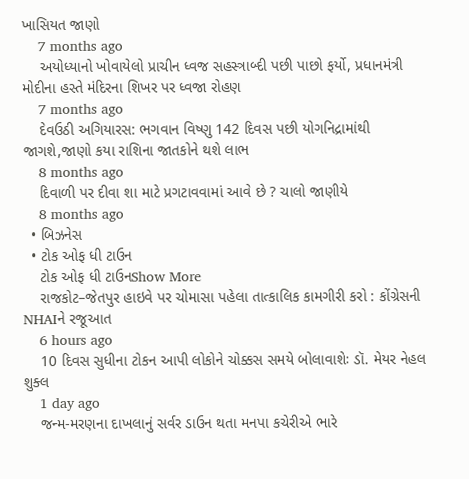ખાસિયત જાણો
    7 months ago
    અયોધ્યાનો ખોવાયેલો પ્રાચીન ધ્વજ સહસ્ત્રાબ્દી પછી પાછો ફર્યો, પ્રધાનમંત્રી મોદીના હસ્તે મંદિરના શિખર પર ધ્વજા રોહણ
    7 months ago
    દેવઉઠી અગિયારસ: ભગવાન વિષ્ણુ 142 દિવસ પછી યોગનિદ્રામાંથી જાગશે,જાણો કયા રાશિના જાતકોને થશે લાભ
    8 months ago
    દિવાળી પર દીવા શા માટે પ્રગટાવવામાં આવે છે ? ચાલો જાણીયે
    8 months ago
  • બિઝનેસ
  • ટોક ઓફ ધી ટાઉન
    ટોક ઓફ ધી ટાઉનShow More
    રાજકોટ–જેતપુર હાઇવે પર ચોમાસા પહેલા તાત્કાલિક કામગીરી કરો : કોંગ્રેસની NHAIને રજૂઆત
    6 hours ago
    10 દિવસ સુધીના ટોકન આપી લોકોને ચોક્કસ સમયે બોલાવાશેઃ ડૉ. મેયર નેહલ શુક્લ
    1 day ago
    જન્મ-મરણના દાખલાનું સર્વર ડાઉન થતા મનપા કચેરીએ ભારે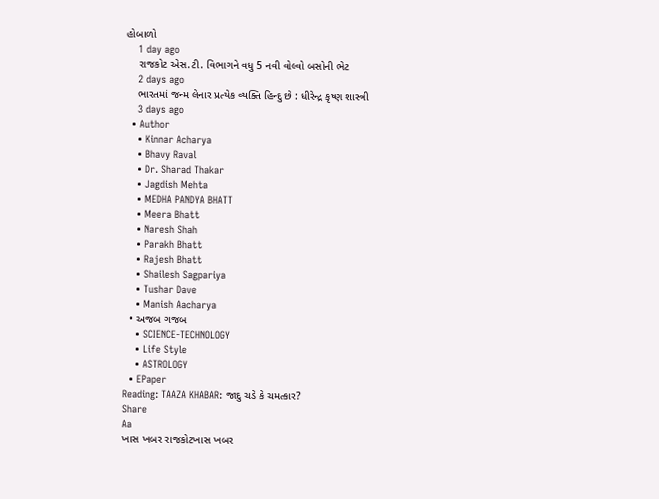હોબાળો
    1 day ago
    રાજકોટ એસ.ટી. વિભાગને વધુ 5 નવી વોલ્વો બસોની ભેટ
    2 days ago
    ભારતમાં જન્મ લેનાર પ્રત્યેક વ્યક્તિ હિન્દુ છે : ધીરેન્દ્ર કૃષ્ણ શાસ્ત્રી
    3 days ago
  • Author
    • Kinnar Acharya
    • Bhavy Raval
    • Dr. Sharad Thakar
    • Jagdish Mehta
    • MEDHA PANDYA BHATT
    • Meera Bhatt
    • Naresh Shah
    • Parakh Bhatt
    • Rajesh Bhatt
    • Shailesh Sagpariya
    • Tushar Dave
    • Manish Aacharya
  • અજબ ગજબ
    • SCIENCE-TECHNOLOGY
    • Life Style
    • ASTROLOGY
  • EPaper
Reading: TAAZA KHABAR: જાદુ ચડે કે ચમત્કાર?
Share
Aa
ખાસ ખબર રાજકોટખાસ ખબર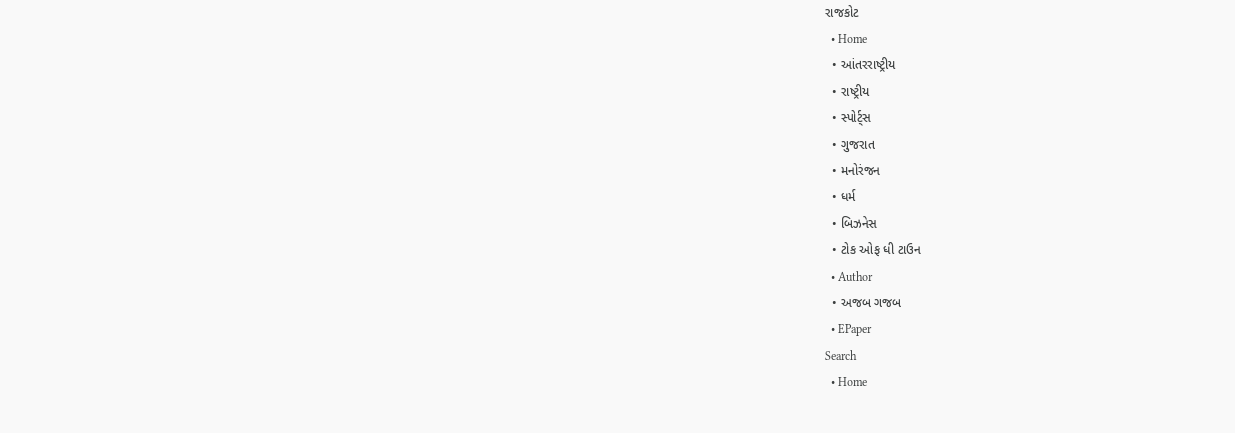રાજકોટ
  • Home
  • આંતરરાષ્ટ્રીય
  • રાષ્ટ્રીય
  • સ્પોર્ટ્સ
  • ગુજરાત
  • મનોરંજન
  • ધર્મ
  • બિઝનેસ
  • ટોક ઓફ ધી ટાઉન
  • Author
  • અજબ ગજબ
  • EPaper
Search
  • Home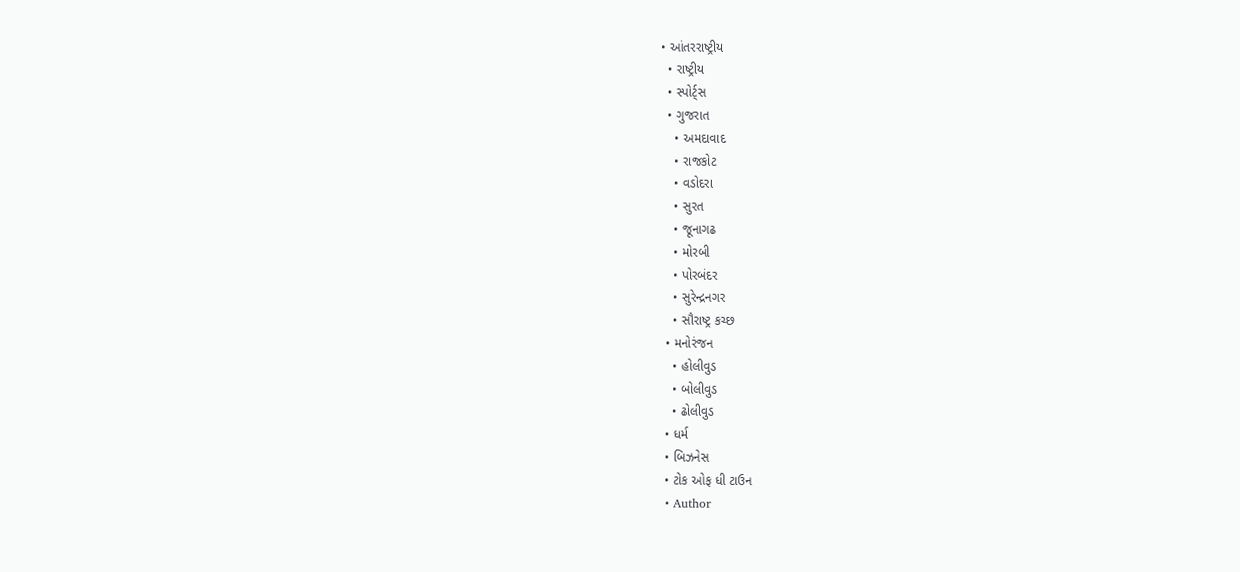• આંતરરાષ્ટ્રીય
  • રાષ્ટ્રીય
  • સ્પોર્ટ્સ
  • ગુજરાત
    • અમદાવાદ
    • રાજકોટ
    • વડોદરા
    • સુરત
    • જૂનાગઢ
    • મોરબી
    • પોરબંદર
    • સુરેન્દ્રનગર
    • સૌરાષ્ટ્ર કચ્છ
  • મનોરંજન
    • હોલીવુડ
    • બોલીવુડ
    • ઢોલીવુડ
  • ધર્મ
  • બિઝનેસ
  • ટોક ઓફ ધી ટાઉન
  • Author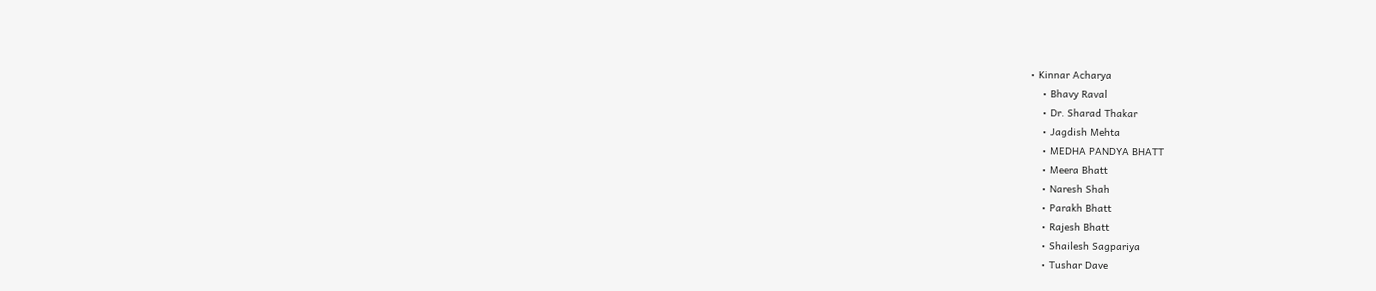• Kinnar Acharya
    • Bhavy Raval
    • Dr. Sharad Thakar
    • Jagdish Mehta
    • MEDHA PANDYA BHATT
    • Meera Bhatt
    • Naresh Shah
    • Parakh Bhatt
    • Rajesh Bhatt
    • Shailesh Sagpariya
    • Tushar Dave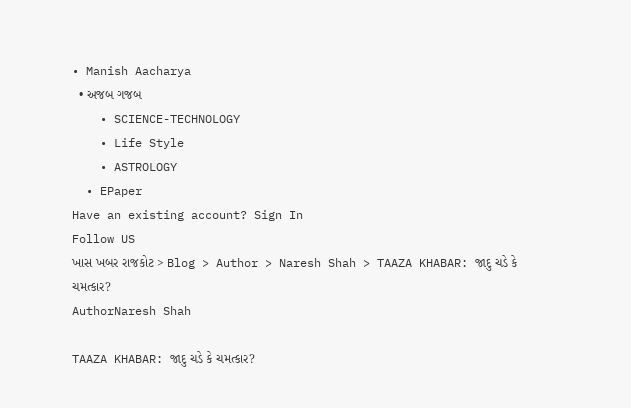• Manish Aacharya
  • અજબ ગજબ
    • SCIENCE-TECHNOLOGY
    • Life Style
    • ASTROLOGY
  • EPaper
Have an existing account? Sign In
Follow US
ખાસ ખબર રાજકોટ > Blog > Author > Naresh Shah > TAAZA KHABAR: જાદુ ચડે કે ચમત્કાર?
AuthorNaresh Shah

TAAZA KHABAR: જાદુ ચડે કે ચમત્કાર?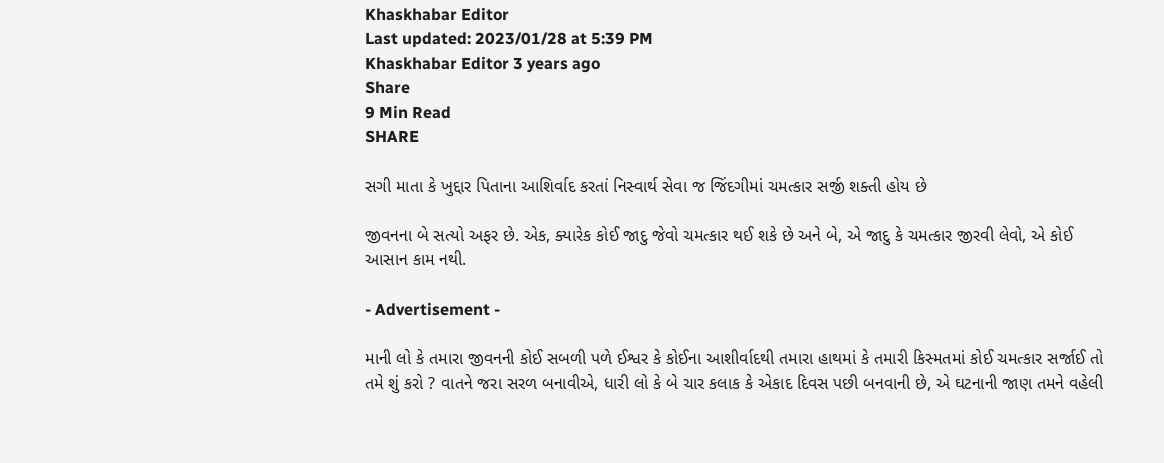Khaskhabar Editor
Last updated: 2023/01/28 at 5:39 PM
Khaskhabar Editor 3 years ago
Share
9 Min Read
SHARE

સગી માતા કે ખુદ્દાર પિતાના આશિર્વાદ કરતાં નિસ્વાર્થ સેવા જ જિંદગીમાં ચમત્કાર સર્જી શક્તી હોય છે

જીવનના બે સત્યો અફર છે. એક, ક્યારેક કોઈ જાદુ જેવો ચમત્કાર થઈ શકે છે અને બે, એ જાદુ કે ચમત્કાર જીરવી લેવો, એ કોઈ આસાન કામ નથી.

- Advertisement -

માની લો કે તમારા જીવનની કોઈ સબળી પળે ઈશ્વર કે કોઈના આશીર્વાદથી તમારા હાથમાં કે તમારી કિસ્મતમાં કોઈ ચમત્કાર સર્જાઈ તો તમે શું કરો ? વાતને જરા સરળ બનાવીએ, ધારી લો કે બે ચાર કલાક કે એકાદ દિવસ પછી બનવાની છે, એ ઘટનાની જાણ તમને વહેલી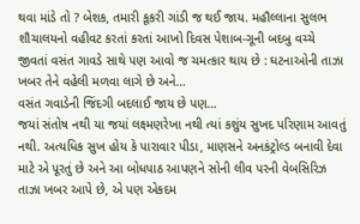થવા માંડે તો ? બેશક, તમારી કૂકરી ગાંડી જ થઈ જાય. મહૌલ્લાના સુલભ શૌચાલયનો વહીવટ કરતાં કરતાં આખો દિવસ પેશાબ-ગૂની બદબુ વચ્ચે જીવતાં વસંત ગાવડે સાથે પણ આવો જ ચમત્કાર થાય છે : ઘટનાઓની તાઝા ખબર તેને વહેલી મળવા લાગે છે અને…
વસંત ગવાડેની જિંદગી બદલાઈ જાય છે પણ…
જયાં સંતોષ નથી યા જયાં લક્ષ્મણરેખા નથી ત્યાં કશુંય સુખદ પરિણામ આવતું નથી. અત્યધિક સુખ હોય કે પારાવાર પીડા, માણસને અનકંટ્રોલ્ડ બનાવી દેવા માટે એ પૂરતું છે અને આ બોધપાઠ આપણને સોની લીવ પરની વેબસિરિઝ તાઝા ખબર આપે છે, એ પણ એકદમ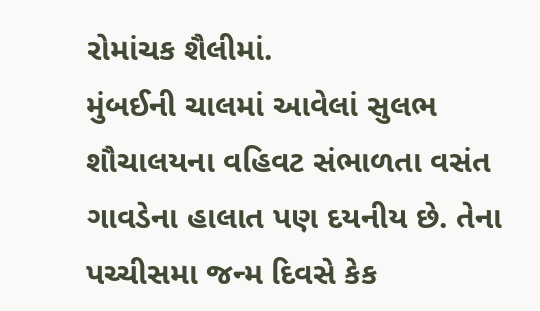રોમાંચક શૈલીમાં.
મુંબઈની ચાલમાં આવેલાં સુલભ શૌચાલયના વહિવટ સંભાળતા વસંત ગાવડેના હાલાત પણ દયનીય છે. તેના પચ્ચીસમા જન્મ દિવસે કેક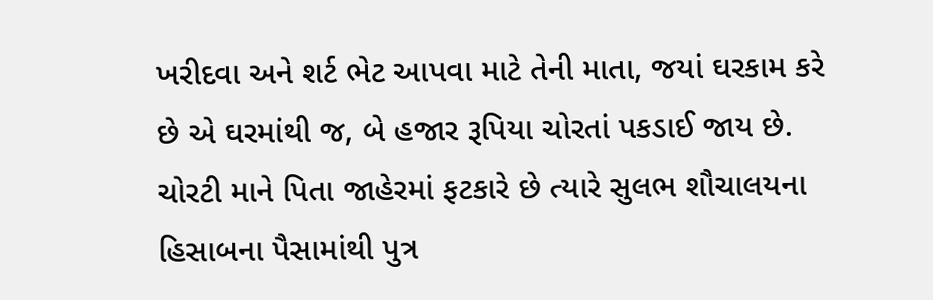ખરીદવા અને શર્ટ ભેટ આપવા માટે તેની માતા, જયાં ઘરકામ કરે છે એ ઘરમાંથી જ, બે હજાર રૂપિયા ચોરતાં પકડાઈ જાય છે. ચોરટી માને પિતા જાહેરમાં ફટકારે છે ત્યારે સુલભ શૌચાલયના હિસાબના પૈસામાંથી પુત્ર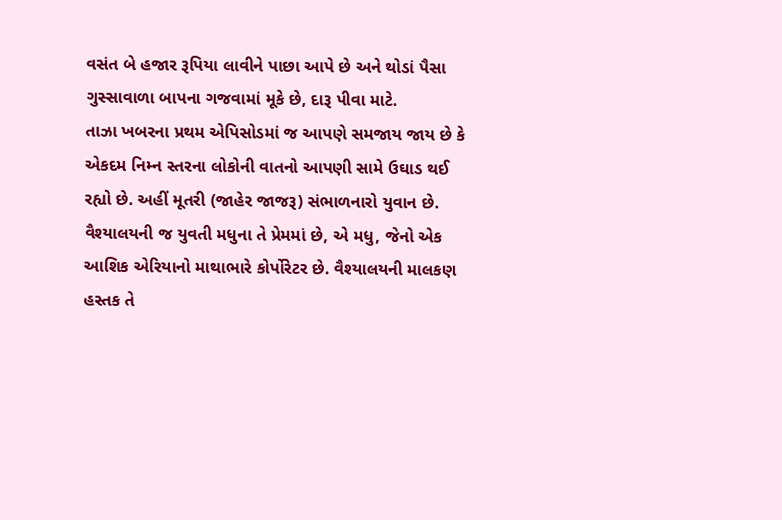વસંત બે હજાર રૂપિયા લાવીને પાછા આપે છે અને થોડાં પૈસા ગુસ્સાવાળા બાપના ગજવામાં મૂકે છે, દારૂ પીવા માટે.
તાઝા ખબરના પ્રથમ એપિસોડમાં જ આપણે સમજાય જાય છે કે એકદમ નિમ્ન સ્તરના લોકોની વાતનો આપણી સામે ઉઘાડ થઈ રહ્યો છે. અહીં મૂતરી (જાહેર જાજરૂ) સંભાળનારો યુવાન છે. વૈશ્યાલયની જ યુવતી મધુના તે પ્રેમમાં છે, એ મધુ, જેનો એક આશિક એરિયાનો માથાભારે કોર્પોરેટર છે. વૈશ્યાલયની માલકણ હસ્તક તે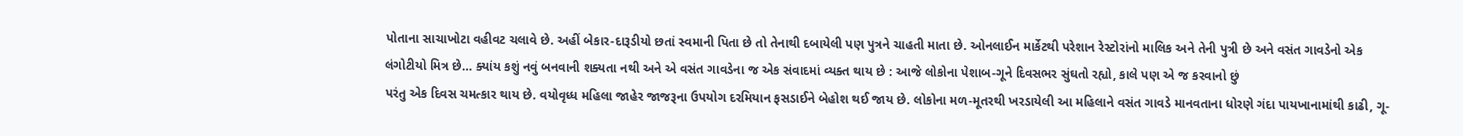પોતાના સાચાખોટા વહીવટ ચલાવે છે. અહીં બેકાર-દારૂડીયો છતાં સ્વમાની પિતા છે તો તેનાથી દબાયેલી પણ પુત્રને ચાહતી માતા છે. ઓનલાઈન માર્કેટથી પરેશાન રેસ્ટોરાંનો માલિક અને તેની પુત્રી છે અને વસંત ગાવડેનો એક લંગોટીયો મિત્ર છે… ક્યાંય કશું નવું બનવાની શક્યતા નથી અને એ વસંત ગાવડેના જ એક સંવાદમાં વ્યક્ત થાય છે : આજે લોકોના પેશાબ-ગૂને દિવસભર સુંઘતો રહ્યો, કાલે પણ એ જ કરવાનો છું
પરંતુ એક દિવસ ચમત્કાર થાય છે. વયોવૃધ્ધ મહિલા જાહેર જાજરૂના ઉપયોગ દરમિયાન ફસડાઈને બેહોશ થઈ જાય છે. લોકોના મળ-મૂતરથી ખરડાયેલી આ મહિલાને વસંત ગાવડે માનવતાના ધોરણે ગંદા પાયખાનામાંથી કાઢી, ગૂ-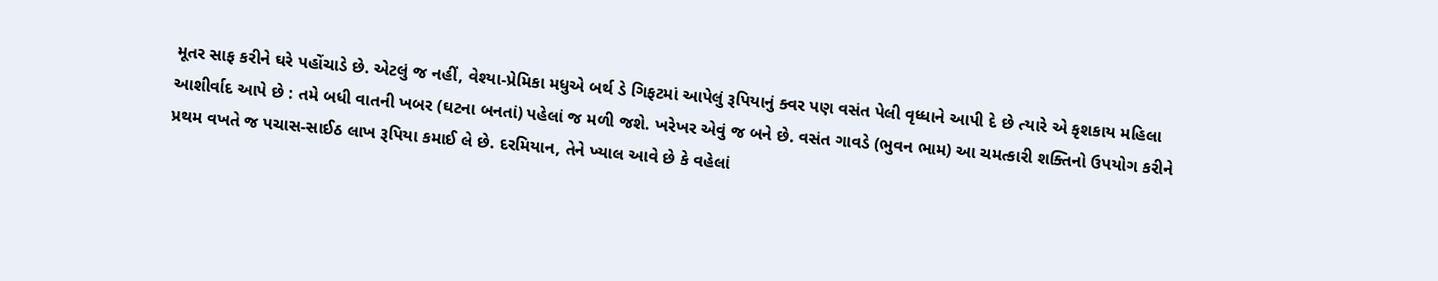મૂતર સાફ કરીને ઘરે પહોંચાડે છે. એટલું જ નહીં, વેશ્યા-પ્રેમિકા મધુએ બર્થ ડે ગિફટમાં આપેલું રૂપિયાનું ક્વર પણ વસંત પેલી વૃધ્ધાને આપી દે છે ત્યારે એ કૃશકાય મહિલા આશીર્વાદ આપે છે : તમે બધી વાતની ખબર (ઘટના બનતાં) પહેલાં જ મળી જશે. ખરેખર એવું જ બને છે. વસંત ગાવડે (ભુવન ભામ) આ ચમત્કારી શક્તિનો ઉપયોગ કરીને પ્રથમ વખતે જ પચાસ-સાઈઠ લાખ રૂપિયા કમાઈ લે છે. દરમિયાન, તેને ખ્યાલ આવે છે કે વહેલાં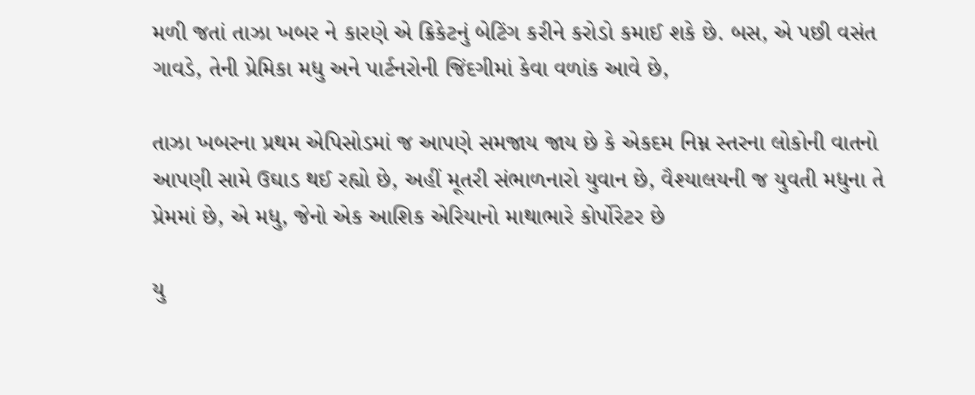મળી જતાં તાઝા ખબર ને કારણે એ ક્રિકેટનું બેટિંગ કરીને કરોડો કમાઈ શકે છે. બસ, એ પછી વસંત ગાવડે, તેની પ્રેમિકા મધુ અને પાર્ટનરોની જિંદગીમાં કેવા વળાંક આવે છે,

તાઝા ખબરના પ્રથમ એપિસોડમાં જ આપણે સમજાય જાય છે કે એકદમ નિમ્ન સ્તરના લોકોની વાતનો આપણી સામે ઉઘાડ થઈ રહ્યો છે, અહીં મૂતરી સંભાળનારો યુવાન છે, વૈશ્યાલયની જ યુવતી મધુના તે પ્રેમમાં છે, એ મધુ, જેનો એક આશિક એરિયાનો માથાભારે કોર્પોરેટર છે

યુ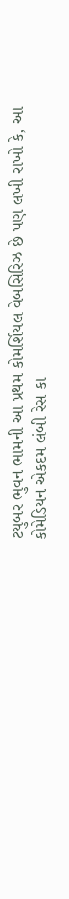ટયુબર ભુવન ભામની આ પ્રથમ કોમર્શિયલ વેબસિરિઝ છે પણ લખી રાખો કે, આ કોમેડિયન એકદમ લંબી રેસ કા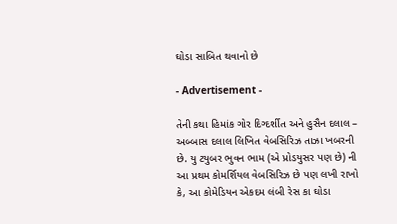ઘોડા સાબિત થવાનો છે

- Advertisement -

તેની કથા હિમાંક ગોર દિગ્દર્શીત અને હુસૈન દલાલ – અબ્બાસ દલાલ લિખિત વેબસિરિઝ તાઝા ખબરની છે. યુ ટયુબર ભુવન ભામ (એ પ્રોડયુસર પણ છે) ની આ પ્રથમ કોમર્શિયલ વેબસિરિઝ છે પણ લખી રાખો કે, આ કોમેડિયન એકદમ લંબી રેસ કા ઘોડા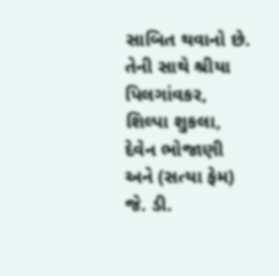સાબિત થવાનો છે. તેની સાથે શ્રીયા પિલગાંવકર, શિલ્પા શુકલા, દેવેન ભોજાણી અને (સત્યા ફેમ) જે. ડી.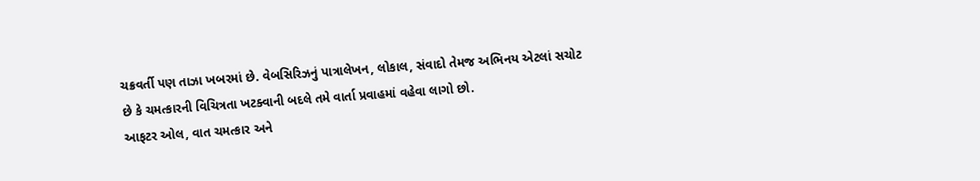ચક્રવર્તી પણ તાઝા ખબરમાં છે. વેબસિરિઝનું પાત્રાલેખન, લોકાલ, સંવાદો તેમજ અભિનય એટલાં સચોટ છે કે ચમત્કારની વિચિત્રતા ખટક્વાની બદલે તમે વાર્તા પ્રવાહમાં વહેવા લાગો છો.
આફટર ઓલ, વાત ચમત્કાર અને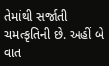તેમાંથી સર્જાતી ચમત્કૃતિની છે. અહીં બે વાત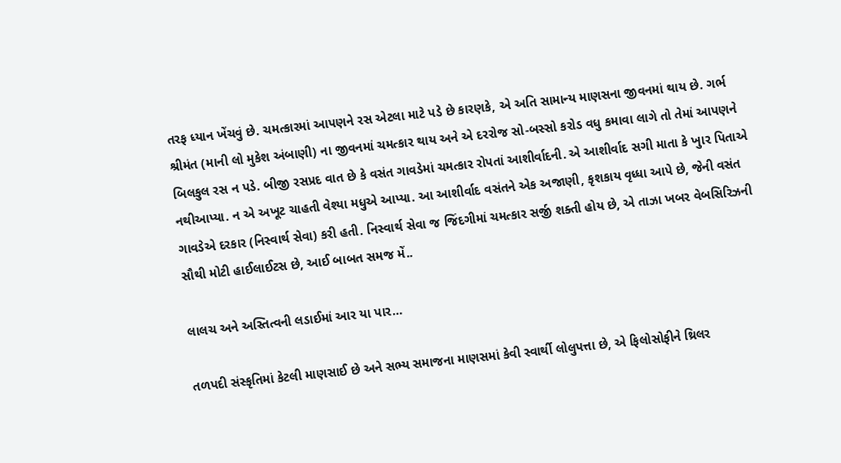તરફ ધ્યાન ખેંચવું છે. ચમત્કારમાં આપણને રસ એટલા માટે પડે છે કારણકે, એ અતિ સામાન્ય માણસના જીવનમાં થાય છે. ગર્ભ શ્રીમંત (માની લો મુકેશ અંબાણી) ના જીવનમાં ચમત્કાર થાય અને એ દરરોજ સો-બસ્સો કરોડ વધુ કમાવા લાગે તો તેમાં આપણને બિલકુલ રસ ન પડે. બીજી રસપ્રદ વાત છે કે વસંત ગાવડેમાં ચમત્કાર રોપતાં આશીર્વાદની. એ આશીર્વાદ સગી માતા કે ખુાર પિતાએ નથીઆપ્યા. ન એ અખૂટ ચાહતી વેશ્યા મધુએ આપ્યા. આ આશીર્વાદ વસંતને એક અજાણી, કૃશકાય વૃધ્ધા આપે છે, જેની વસંત ગાવડેએ દરકાર (નિસ્વાર્થ સેવા) કરી હતી. નિસ્વાર્થ સેવા જ જિંદગીમાં ચમત્કાર સર્જી શક્તી હોય છે, એ તાઝા ખબર વેબસિરિઝની સૌથી મોટી હાઈલાઈટસ છે, આઈ બાબત સમજ મેં..

લાલચ અને અસ્તિત્વની લડાઈમાં આર યા પાર…

તળપદી સંસ્કૃતિમાં કેટલી માણસાઈ છે અને સભ્ય સમાજના માણસમાં કેવી સ્વાર્થી લોલુપત્તા છે, એ ફિલોસોફીને થ્રિલર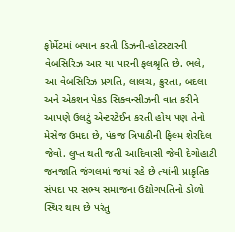ફોર્મેટમાં બયાન કરતી ડિઝની-હોટસ્ટારની વેબસિરિઝ આર યા પારની ફલશ્રૃતિ છે. ભલે, આ વેબસિરિઝ પ્રગતિ, લાલચ, ક્રુરતા, બદલા અને એકશન પેકડ સિક્વન્સીઝની વાત કરીને આપણે ઉલટું એન્ટરટેઈન કરતી હોય પણ તેનો મેસેજ ઉમદા છે, પંકજ ત્રિપાઠીની ફિલ્મ શેરદિલ જેવો. લુપ્ત થતી જતી આદિવાસી જેવી દેગોહાટી જનજાતિ જંગલમાં જયાં રહે છે ત્યાંની પ્રાકૃતિક સંપદા પર સભ્ય સમાજના ઉદ્યોગપતિનો ડોળો સ્થિર થાય છે પરંતુ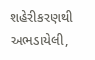શહેરીકરણથી અભડાયેલી,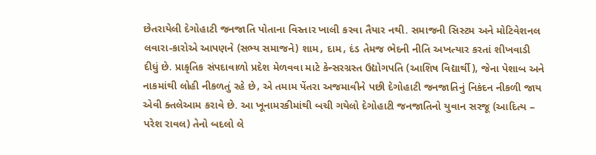છેતરાયેલી દેગોહાટી જનજાતિ પોતાના વિસ્તાર ખાલી કરવા તૈયાર નથી. સમાજની સિસ્ટમ અને મોટિવેશનલ લવારા-કારોએ આપણને (સભ્ય સમાજને) શામ, દામ, દંડ તેમજ ભેદની નીતિ અખત્યાર કરતાં શીખવાડી દીધું છે. પ્રાકૃતિક સંપદાવાળો પ્રદેશ મેળવવા માટે કેન્સરગ્રસ્ત ઉદ્યોગપતિ (આશિષ વિદ્યાર્થી), જેના પેશાબ અને નાકમાંથી લોહી નીકળતું રહે છે, એ તમામ પેંતરા અજમાવીને પછી દેગોહાટી જનજાતિનું નિકંદન નીકળી જાય એવી ક્તલેઆમ કરાવે છે. આ ખૂનામરકીમાંથી બચી ગયેલો દેગોહાટી જનજાતિનો યુવાન સરજૂ (આદિત્ય – પરેશ રાવલ) તેનો બદલો લે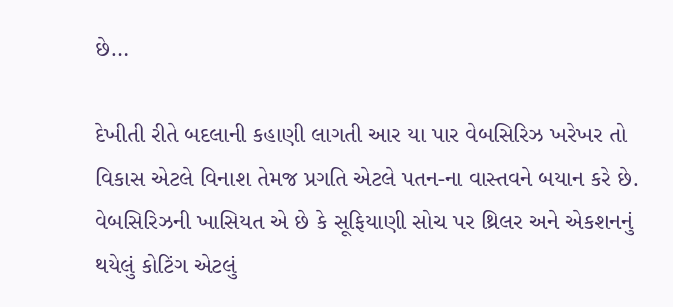છે…

દેખીતી રીતે બદલાની કહાણી લાગતી આર યા પાર વેબસિરિઝ ખરેખર તો વિકાસ એટલે વિનાશ તેમજ પ્રગતિ એટલે પતન-ના વાસ્તવને બયાન કરે છે. વેબસિરિઝની ખાસિયત એ છે કે સૂફિયાણી સોચ પર થ્રિલર અને એકશનનું થયેલું કોટિંગ એટલું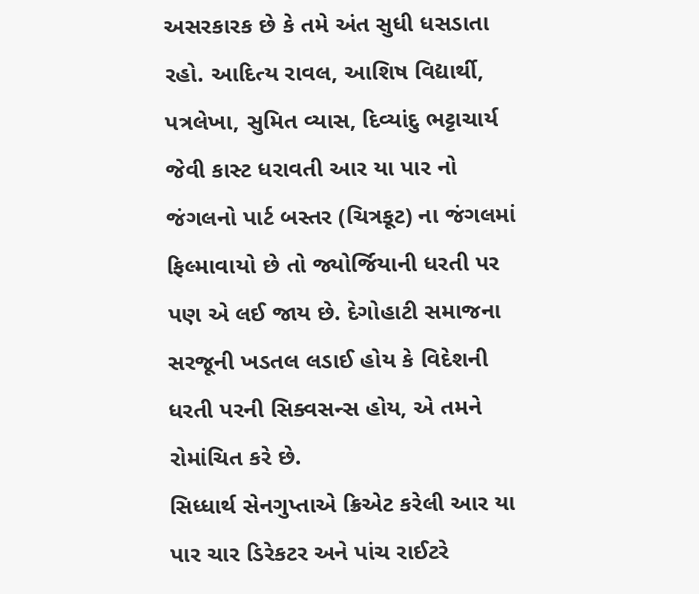અસરકારક છે કે તમે અંત સુધી ધસડાતા રહો. આદિત્ય રાવલ, આશિષ વિદ્યાર્થી, પત્રલેખા, સુમિત વ્યાસ, દિવ્યાંદુ ભટ્ટાચાર્ય જેવી કાસ્ટ ધરાવતી આર યા પાર નો જંગલનો પાર્ટ બસ્તર (ચિત્રકૂટ) ના જંગલમાં ફિલ્માવાયો છે તો જ્યોર્જિયાની ધરતી પર પણ એ લઈ જાય છે. દેગોહાટી સમાજના સરજૂની ખડતલ લડાઈ હોય કે વિદેશની ધરતી પરની સિક્વસન્સ હોય, એ તમને રોમાંચિત કરે છે.
સિધ્ધાર્થ સેનગુપ્તાએ ક્રિએટ કરેલી આર યા પાર ચાર ડિરેકટર અને પાંચ રાઈટરે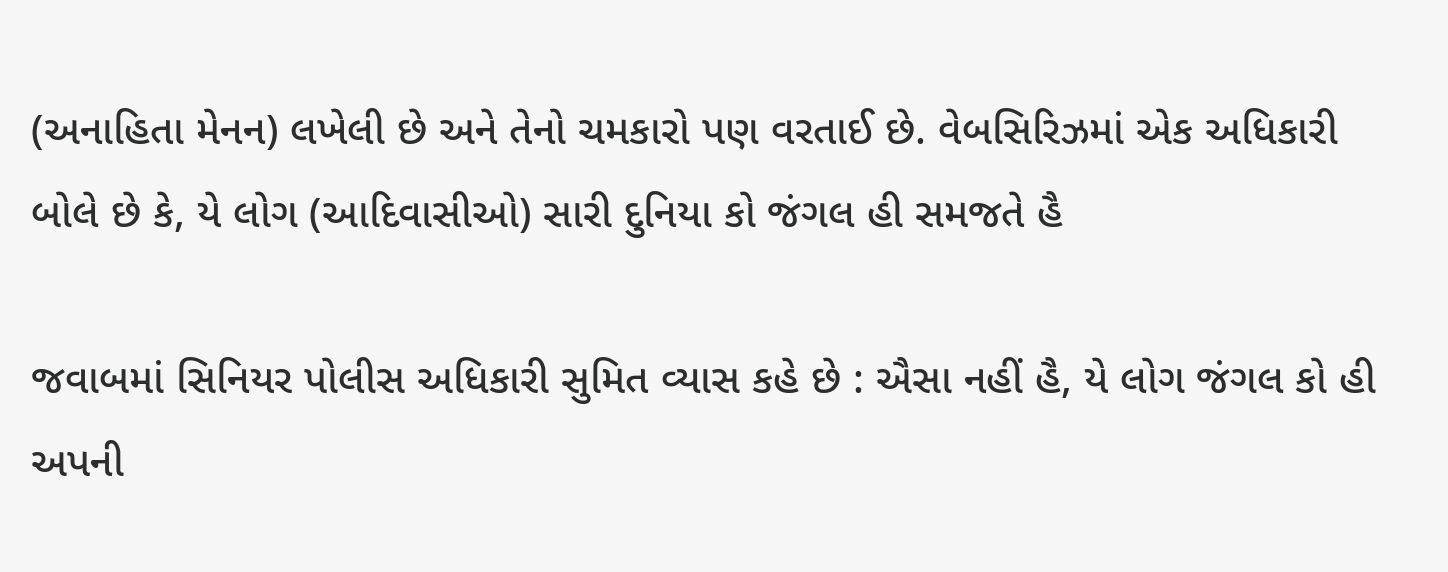(અનાહિતા મેનન) લખેલી છે અને તેનો ચમકારો પણ વરતાઈ છે. વેબસિરિઝમાં એક અધિકારી બોલે છે કે, યે લોગ (આદિવાસીઓ) સારી દુનિયા કો જંગલ હી સમજતે હૈ

જવાબમાં સિનિયર પોલીસ અધિકારી સુમિત વ્યાસ કહે છે : ઐસા નહીં હૈ, યે લોગ જંગલ કો હી અપની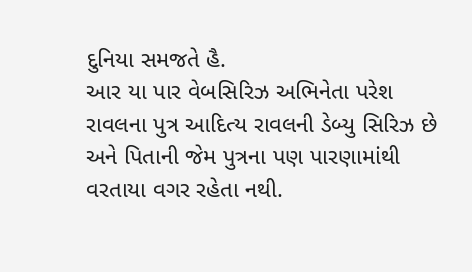દુનિયા સમજતે હૈ.
આર યા પાર વેબસિરિઝ અભિનેતા પરેશ રાવલના પુત્ર આદિત્ય રાવલની ડેબ્યુ સિરિઝ છે અને પિતાની જેમ પુત્રના પણ પારણામાંથી વરતાયા વગર રહેતા નથી.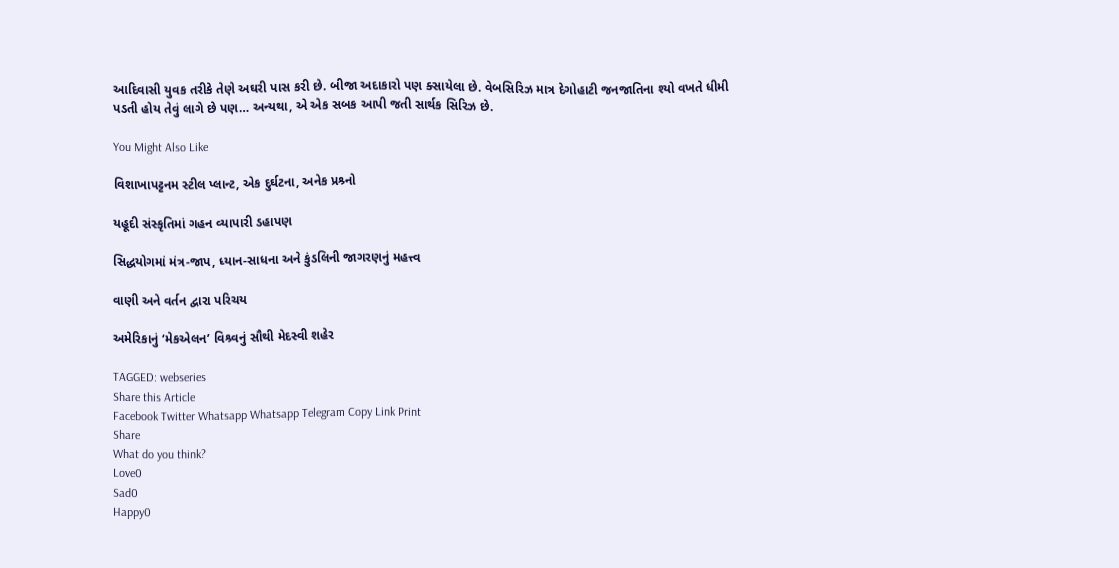આદિવાસી યુવક તરીકે તેણે અઘરી પાસ કરી છે. બીજા અદાકારો પણ ક્સાયેલા છે. વેબસિરિઝ માત્ર દેગોહાટી જનજાતિના શ્યો વખતે ધીમી પડતી હોય તેવું લાગે છે પણ… અન્યથા, એ એક સબક આપી જતી સાર્થક સિરિઝ છે.

You Might Also Like

વિશાખાપટ્ટનમ સ્ટીલ પ્લાન્ટ, એક દુર્ઘટના, અનેક પ્રશ્ર્નો

યહૂદી સંસ્કૃતિમાં ગહન વ્યાપારી ડહાપણ

સિદ્ધયોગમાં મંત્ર-જાપ, ધ્યાન-સાધના અને કુંડલિની જાગરણનું મહત્ત્વ

વાણી અને વર્તન દ્વારા પરિચય

અમેરિકાનું ‘મેકએલન’ વિશ્ર્વનું સૌથી મેદસ્વી શહેર

TAGGED: webseries
Share this Article
Facebook Twitter Whatsapp Whatsapp Telegram Copy Link Print
Share
What do you think?
Love0
Sad0
Happy0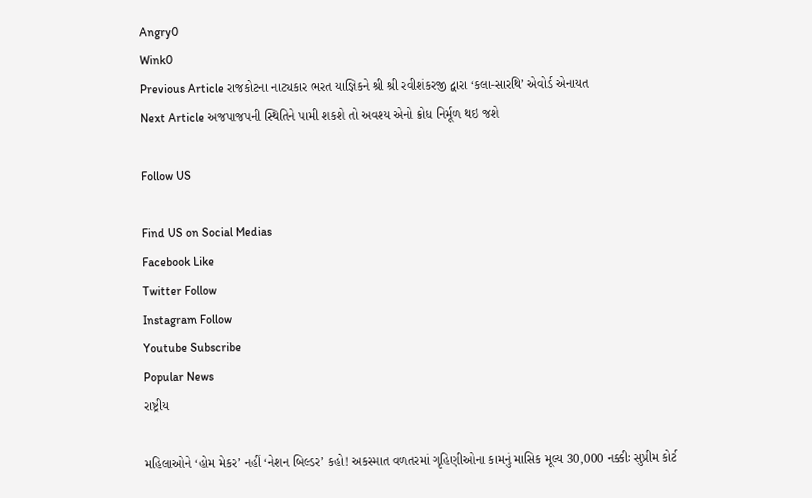Angry0
Wink0
Previous Article રાજકોટના નાટ્યકાર ભરત યાજ્ઞિકને શ્રી શ્રી રવીશંકરજી દ્વારા ‘કલા-સારથિ’ એવોર્ડ એનાયત
Next Article અજપાજપની સ્થિતિને પામી શકશે તો અવશ્ય એનો ક્રોધ નિર્મૂળ થઇ જશે

Follow US

Find US on Social Medias
Facebook Like
Twitter Follow
Instagram Follow
Youtube Subscribe
Popular News
રાષ્ટ્રીય

મહિલાઓને ‘હોમ મેકર’ નહીં ‘નેશન બિલ્ડર’ કહો! અકસ્માત વળતરમાં ગૃહિણીઓના કામનું માસિક મૂલ્ય 30,000 નક્કીઃ સુપ્રીમ કોર્ટ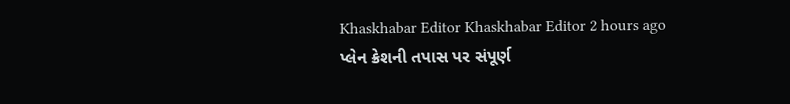Khaskhabar Editor Khaskhabar Editor 2 hours ago
પ્લેન ક્રેશની તપાસ પર સંપૂર્ણ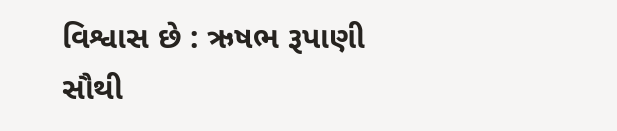વિશ્વાસ છે : ઋષભ રૂપાણી
સૌથી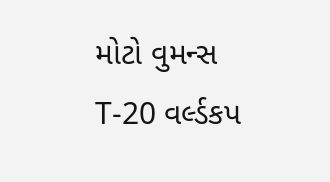મોટો વુમન્સ T-20 વર્લ્ડકપ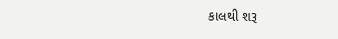કાલથી શરૂ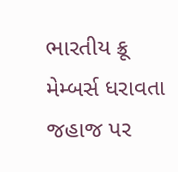ભારતીય ક્રૂ મેમ્બર્સ ધરાવતા જહાજ પર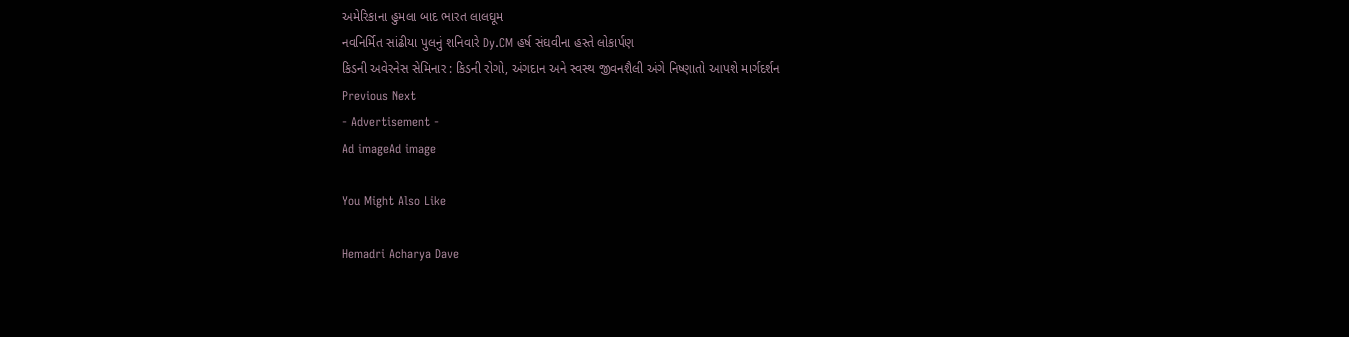અમેરિકાના હુમલા બાદ ભારત લાલઘૂમ
નવનિર્મિત સાંઢીયા પુલનું શનિવારે Dy.CM હર્ષ સંઘવીના હસ્તે લોકાર્પણ
કિડની અવેરનેસ સેમિનાર : કિડની રોગો, અંગદાન અને સ્વસ્થ જીવનશૈલી અંગે નિષ્ણાતો આપશે માર્ગદર્શન
Previous Next
- Advertisement -
Ad imageAd image

You Might Also Like

Hemadri Acharya Dave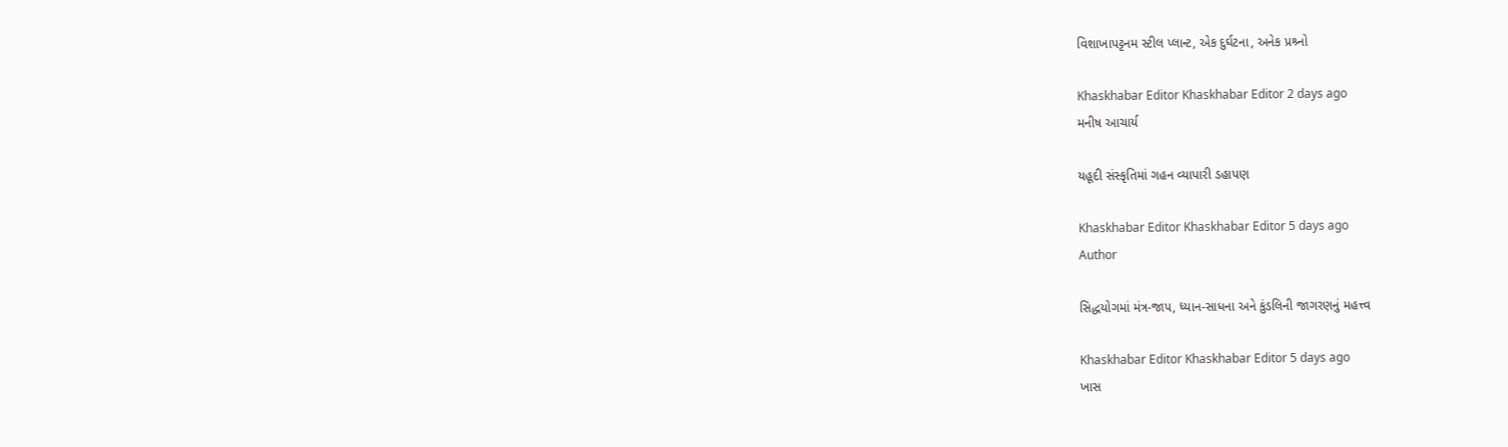વિશાખાપટ્ટનમ સ્ટીલ પ્લાન્ટ, એક દુર્ઘટના, અનેક પ્રશ્ર્નો

Khaskhabar Editor Khaskhabar Editor 2 days ago
મનીષ આચાર્ય

યહૂદી સંસ્કૃતિમાં ગહન વ્યાપારી ડહાપણ

Khaskhabar Editor Khaskhabar Editor 5 days ago
Author

સિદ્ધયોગમાં મંત્ર-જાપ, ધ્યાન-સાધના અને કુંડલિની જાગરણનું મહત્ત્વ

Khaskhabar Editor Khaskhabar Editor 5 days ago
ખાસ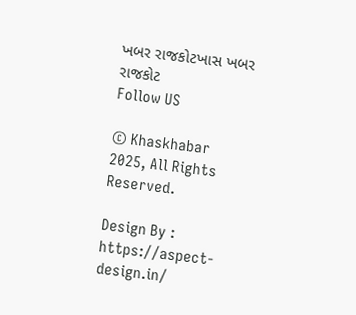ખબર રાજકોટખાસ ખબર રાજકોટ
Follow US

© Khaskhabar 2025, All Rights Reserved.

Design By : https://aspect-design.in/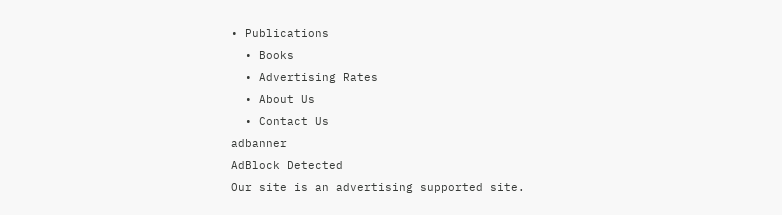• Publications
  • Books
  • Advertising Rates
  • About Us
  • Contact Us
adbanner
AdBlock Detected
Our site is an advertising supported site.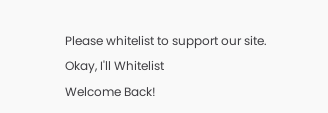Please whitelist to support our site.
Okay, I'll Whitelist
Welcome Back!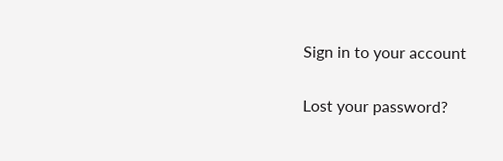Sign in to your account

Lost your password?